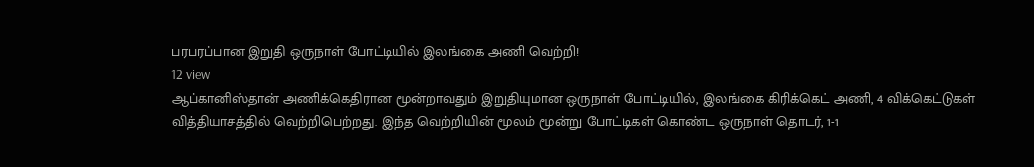பரபரப்பான இறுதி ஒருநாள் போட்டியில் இலங்கை அணி வெற்றி!
12 view
ஆப்கானிஸ்தான் அணிக்கெதிரான மூன்றாவதும் இறுதியுமான ஒருநாள் போட்டியில், இலங்கை கிரிக்கெட் அணி, 4 விக்கெட்டுகள் வித்தியாசத்தில் வெற்றிபெற்றது. இந்த வெற்றியின் மூலம் மூன்று போட்டிகள் கொண்ட ஒருநாள் தொடர், 1-1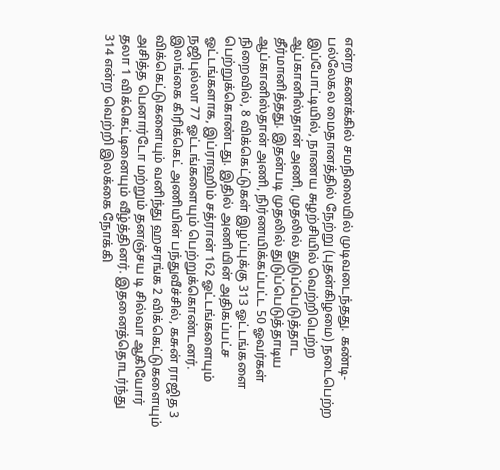என்ற கணக்கில் சமநிலையில் முடிவடைந்தது. கண்டி- பல்லேகல மைதானத்தில் நேற்று (புதன்கிழமை) நடைபெற்ற இப்போட்டியில், நாணய சுழற்சியில் வெற்றிபெற்ற ஆப்கானிஸ்தான் அணி, முதலில் துடுப்பெடுத்தாட தீர்மானித்தது. இதன்படி முதலில் துடுப்பெடுத்தாடிய ஆப்கானிஸ்தான் அணி, நிர்ணயிக்கப்பட்ட 50 ஓவர்கள் நிறைவில், 8 விக்கெட்டுகள் இழப்புக்கு 313 ஓட்டங்களை பெற்றுக்கொண்டது. இதில் அணியின் அதிகப்பட்ச ஓட்டங்களாக, இப்ராஹிம் சத்ரான் 162 ஓட்டங்களையும் நஜிபுல்லா 77 ஓட்டங்களையும் பெற்றுக்கொண்டனர். இலங்கை கிரிக்கெட் அணியின் பந்துவீச்சில், கசுன் ராஜித 3 விக்கெட்டுகளையும் வனிந்து ஹசரங்க 2 விக்கெட்டுகளையும் அசித்த பெனார்டோ மற்றும் தனஞ்சய டி சில்வா ஆகியோர் தலா 1 விக்கெட்டினையும் வீழ்த்தினர். இதனைத்தொடர்ந்து 314 என்ற வெற்றி இலக்கை நோக்கி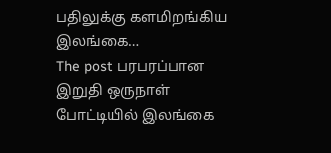பதிலுக்கு களமிறங்கிய இலங்கை…
The post பரபரப்பான இறுதி ஒருநாள் போட்டியில் இலங்கை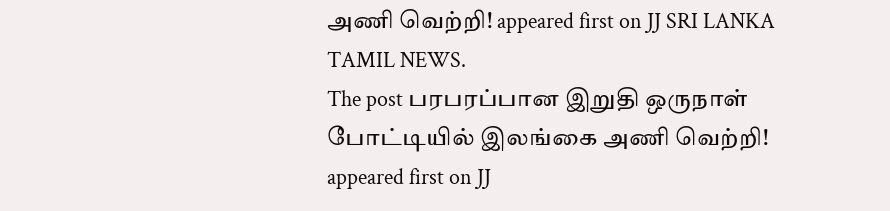அணி வெற்றி! appeared first on JJ SRI LANKA TAMIL NEWS.
The post பரபரப்பான இறுதி ஒருநாள் போட்டியில் இலங்கை அணி வெற்றி! appeared first on JJ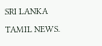SRI LANKA TAMIL NEWS.